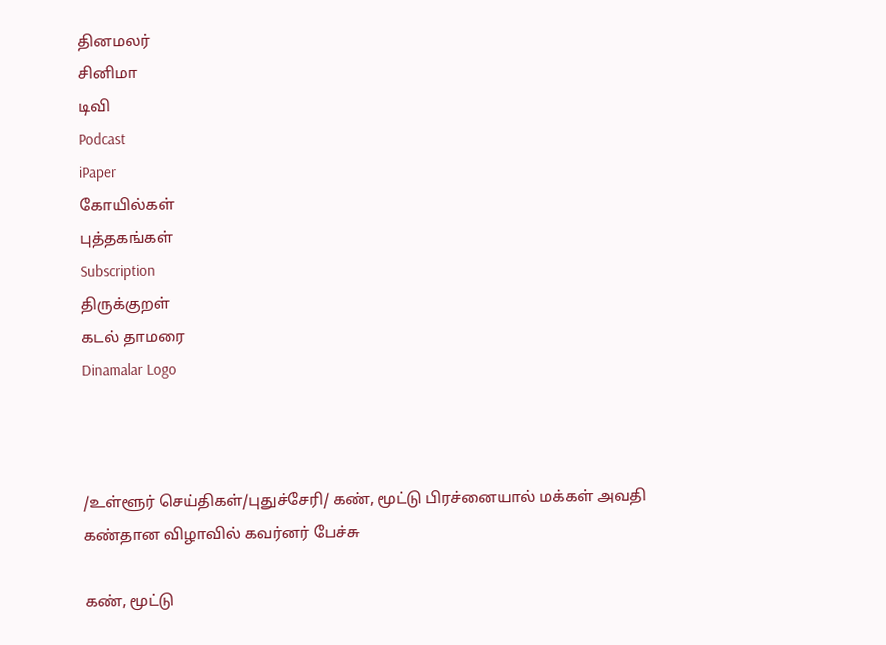தினமலர்
சினிமா
டிவி
Podcast
iPaper
கோயில்கள்
புத்தகங்கள்
Subscription
திருக்குறள்
கடல் தாமரை
Dinamalar Logo



/உள்ளூர் செய்திகள்/புதுச்சேரி/ கண், மூட்டு பிரச்னையால் மக்கள் அவதி கண்தான விழாவில் கவர்னர் பேச்சு

கண், மூட்டு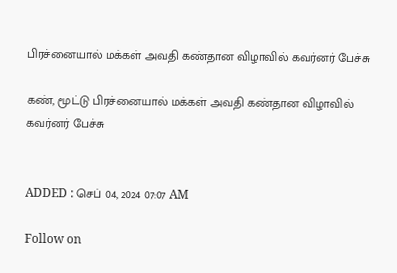பிரச்னையால் மக்கள் அவதி கண்தான விழாவில் கவர்னர் பேச்சு

கண், மூட்டு பிரச்னையால் மக்கள் அவதி கண்தான விழாவில் கவர்னர் பேச்சு


ADDED : செப் 04, 2024 07:07 AM

Follow on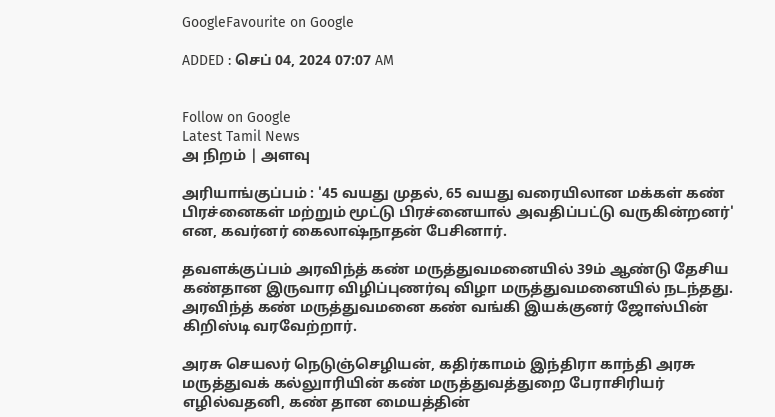GoogleFavourite on Google

ADDED : செப் 04, 2024 07:07 AM


Follow on Google
Latest Tamil News
அ நிறம் | அளவு

அரியாங்குப்பம் : '45 வயது முதல், 65 வயது வரையிலான மக்கள் கண் பிரச்னைகள் மற்றும் மூட்டு பிரச்னையால் அவதிப்பட்டு வருகின்றனர்' என, கவர்னர் கைலாஷ்நாதன் பேசினார்.

தவளக்குப்பம் அரவிந்த் கண் மருத்துவமனையில் 39ம் ஆண்டு தேசிய கண்தான இருவார விழிப்புணர்வு விழா மருத்துவமனையில் நடந்தது. அரவிந்த் கண் மருத்துவமனை கண் வங்கி இயக்குனர் ஜோஸ்பின் கிறிஸ்டி வரவேற்றார்.

அரசு செயலர் நெடுஞ்செழியன், கதிர்காமம் இந்திரா காந்தி அரசு மருத்துவக் கல்லுாரியின் கண் மருத்துவத்துறை பேராசிரியர் எழில்வதனி, கண் தான மையத்தின்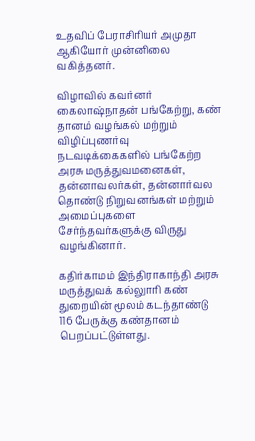உதவிப் பேராசிரியர் அமுதா ஆகியோர் முன்னிலை வகித்தனர்.

விழாவில் கவர்னர் கைலாஷ்நாதன் பங்கேற்று, கண் தானம் வழங்கல் மற்றும் விழிப்புணர்வு நடவடிக்கைகளில் பங்கேற்ற அரசு மருத்துவமனைகள், தன்னாவலர்கள், தன்னார்வல தொண்டு நிறுவனங்கள் மற்றும் அமைப்புகளை சேர்ந்தவர்களுக்கு விருது வழங்கினார்.

கதிர்காமம் இந்திராகாந்தி அரசு மருத்துவக் கல்லுாரி கண் துறையின் மூலம் கடந்தாண்டு 116 பேருக்கு கண்தானம் பெறப்பட்டுள்ளது.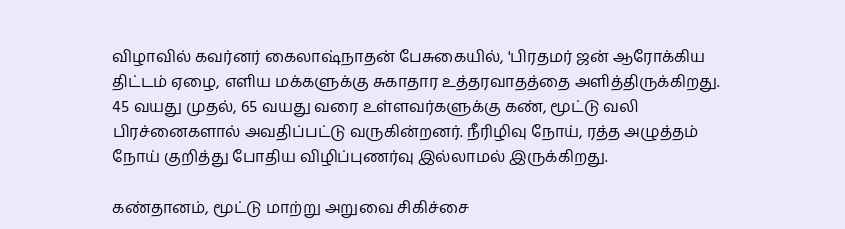விழாவில் கவர்னர் கைலாஷ்நாதன் பேசுகையில், 'பிரதமர் ஜன் ஆரோக்கிய திட்டம் ஏழை, எளிய மக்களுக்கு சுகாதார உத்தரவாதத்தை அளித்திருக்கிறது. 45 வயது முதல், 65 வயது வரை உள்ளவர்களுக்கு கண், மூட்டு வலி பிரச்னைகளால் அவதிப்பட்டு வருகின்றனர். நீரிழிவு நோய், ரத்த அழுத்தம் நோய் குறித்து போதிய விழிப்புணர்வு இல்லாமல் இருக்கிறது.

கண்தானம், மூட்டு மாற்று அறுவை சிகிச்சை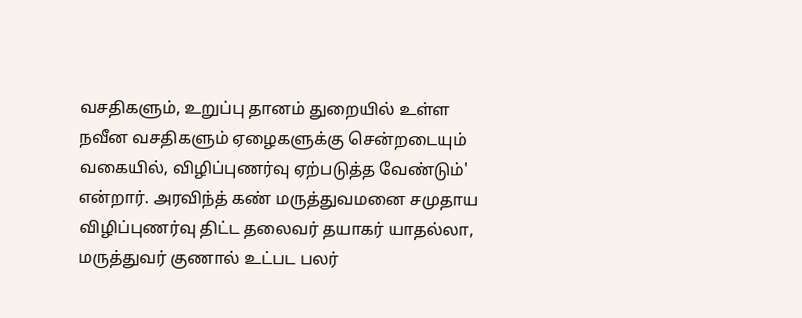வசதிகளும், உறுப்பு தானம் துறையில் உள்ள நவீன வசதிகளும் ஏழைகளுக்கு சென்றடையும் வகையில், விழிப்புணர்வு ஏற்படுத்த வேண்டும்' என்றார். அரவிந்த் கண் மருத்துவமனை சமுதாய விழிப்புணர்வு திட்ட தலைவர் தயாகர் யாதல்லா, மருத்துவர் குணால் உட்பட பலர்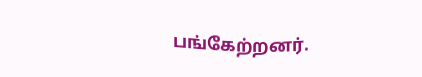பங்கேற்றனர்.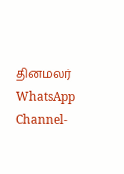தினமலர் WhatsApp Channel-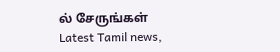ல் சேருங்கள்
Latest Tamil news,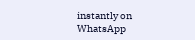instantly on WhatsApp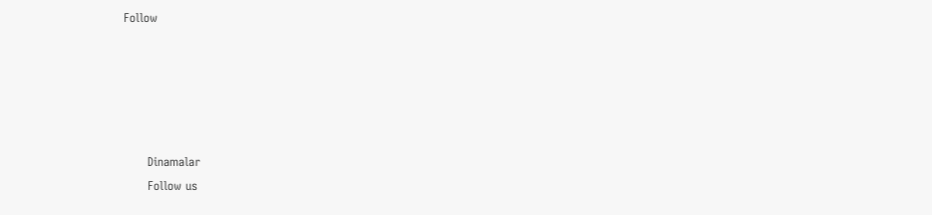Follow





      Dinamalar
      Follow us